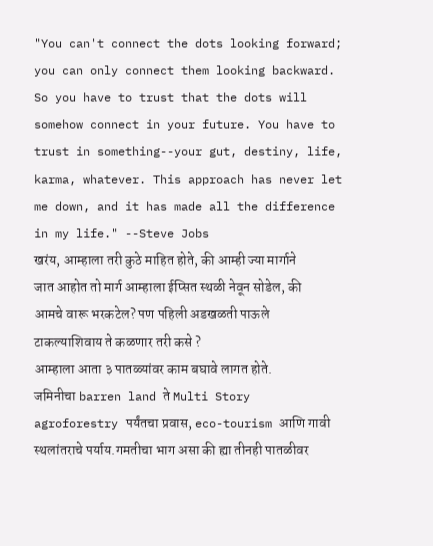"You can't connect the dots looking forward; you can only connect them looking backward. So you have to trust that the dots will somehow connect in your future. You have to trust in something--your gut, destiny, life, karma, whatever. This approach has never let me down, and it has made all the difference in my life." --Steve Jobs
खरंय, आम्हाला तरी कुठे माहित होते, की आम्ही ज्या मार्गाने जात आहोत तो मार्ग आम्हाला ईप्सित स्थळी नेवून सोडेल, की आमचे वारू भरकटेल? पण पहिली अडखळती पाऊले टाकल्याशिवाय ते कळणार तरी कसे ?
आम्हाला आता ३ पातळ्यांवर काम बघावे लागत होते.
जमिनीचा barren land ते Multi Story agroforestry पर्यंतचा प्रवास, eco-tourism आणि गावी स्थलांतराचे पर्याय.गमतीचा भाग असा की ह्या तीनही पातळीवर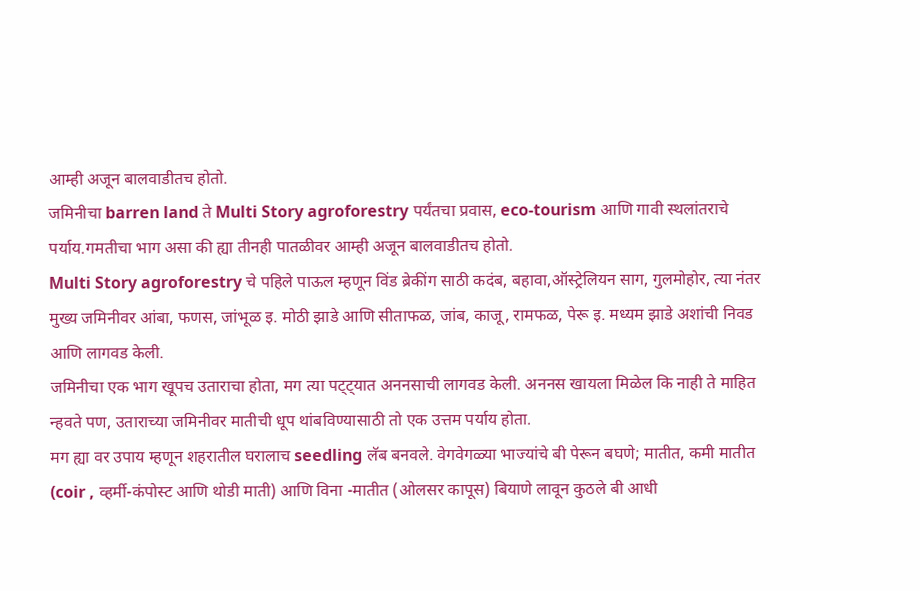आम्ही अजून बालवाडीतच होतो.
जमिनीचा barren land ते Multi Story agroforestry पर्यंतचा प्रवास, eco-tourism आणि गावी स्थलांतराचे पर्याय.गमतीचा भाग असा की ह्या तीनही पातळीवर आम्ही अजून बालवाडीतच होतो.
Multi Story agroforestry चे पहिले पाऊल म्हणून विंड ब्रेकींग साठी कदंब, बहावा,ऑस्ट्रेलियन साग, गुलमोहोर, त्या नंतर मुख्य जमिनीवर आंबा, फणस, जांभूळ इ. मोठी झाडे आणि सीताफळ, जांब, काजू, रामफळ, पेरू इ. मध्यम झाडे अशांची निवड आणि लागवड केली.
जमिनीचा एक भाग खूपच उताराचा होता, मग त्या पट्ट्यात अननसाची लागवड केली. अननस खायला मिळेल कि नाही ते माहित न्हवते पण, उताराच्या जमिनीवर मातीची धूप थांबविण्यासाठी तो एक उत्तम पर्याय होता.
मग ह्या वर उपाय म्हणून शहरातील घरालाच seedling लॅब बनवले. वेगवेगळ्या भाज्यांचे बी पेरून बघणे; मातीत, कमी मातीत (coir , व्हर्मी-कंपोस्ट आणि थोडी माती) आणि विना -मातीत (ओलसर कापूस) बियाणे लावून कुठले बी आधी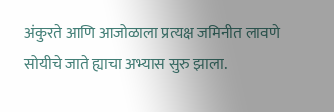अंकुरते आणि आजोळाला प्रत्यक्ष जमिनीत लावणे सोयीचे जाते ह्याचा अभ्यास सुरु झाला.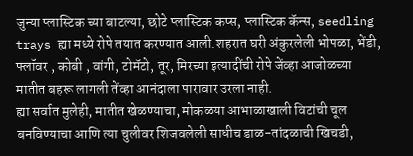जुन्या प्लास्टिक च्या बाटल्या, छोटे प्लास्टिक कप्स, प्लास्टिक कॅन्स, seedling trays ह्या मध्ये रोपे तयात करण्यात आली.शहरात घरी अंकुरलेली भोपळा, भेंडी, फ्लॉवर , कोबी , वांगी, टोमॅटो, तूर, मिरच्या इत्यादींची रोपे जेंव्हा आजोळच्या मातीत बहरू लागली तेंव्हा आनंदाला पारावार उरला नाही.
ह्या सर्वात मुलेही, मातीत खेळण्याचा, मोकळया आभाळाखाली विटांची चूल बनविण्याचा आणि त्या चुलीवर शिजवलेली साधीच डाळ-तांदळाची खिचडी,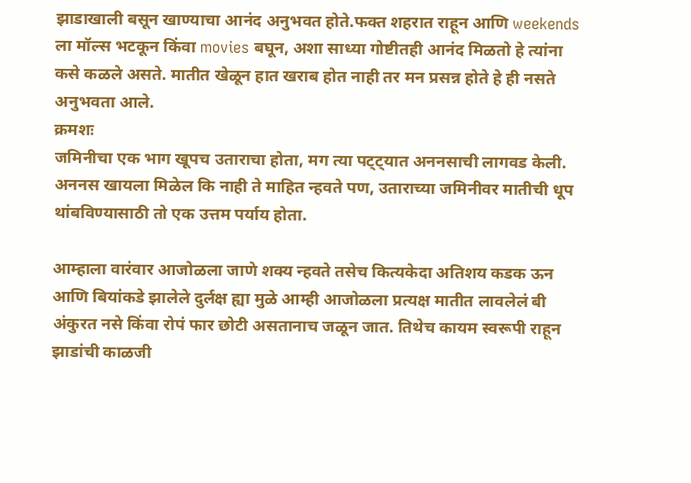झाडाखाली बसून खाण्याचा आनंद अनुभवत होते.फक्त शहरात राहून आणि weekends ला मॉल्स भटकून किंवा movies बघून, अशा साध्या गोष्टीतही आनंद मिळतो हे त्यांना कसे कळले असते. मातीत खेळून हात खराब होत नाही तर मन प्रसन्न होते हे ही नसते अनुभवता आले.
क्रमशः
जमिनीचा एक भाग खूपच उताराचा होता, मग त्या पट्ट्यात अननसाची लागवड केली. अननस खायला मिळेल कि नाही ते माहित न्हवते पण, उताराच्या जमिनीवर मातीची धूप थांबविण्यासाठी तो एक उत्तम पर्याय होता.

आम्हाला वारंवार आजोळला जाणे शक्य न्हवते तसेच कित्यकेदा अतिशय कडक ऊन आणि बियांकडे झालेले दुर्लक्ष ह्या मुळे आम्ही आजोळला प्रत्यक्ष मातीत लावलेलं बी अंकुरत नसे किंवा रोपं फार छोटी असतानाच जळून जात. तिथेच कायम स्वरूपी राहून झाडांची काळजी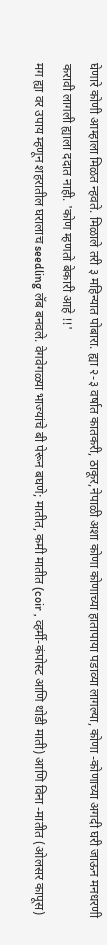घेणारे कोणी आम्हाला मिळत न्हवते. मिळाले तरी ३ महिन्यात पोबारा. ह्या २-३ वर्षात कातकरी, ठाकूर,नेपाळी अशा कोणा कोणाच्या हातापाया पडाव्या लागल्या, कोणा -कोणाच्या अगदी घरी जाऊन मनधरणी करावी लागली ह्याला ददात नाही. 'कोण म्हणतो बेकारी आहे !!'
मग ह्या वर उपाय म्हणून शहरातील घरालाच seedling लॅब बनवले. वेगवेगळ्या भाज्यांचे बी पेरून बघणे; मातीत, कमी मातीत (coir , व्हर्मी-कंपोस्ट आणि थोडी माती) आणि विना -मातीत (ओलसर कापूस)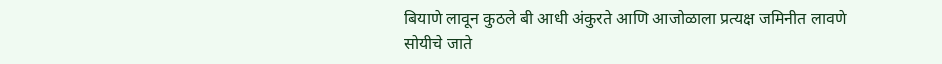बियाणे लावून कुठले बी आधी अंकुरते आणि आजोळाला प्रत्यक्ष जमिनीत लावणे सोयीचे जाते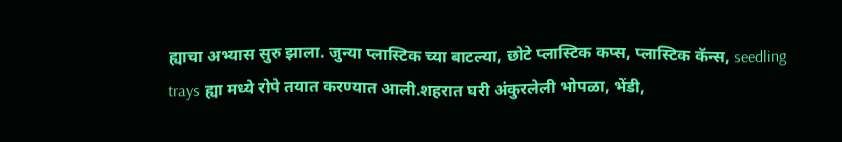ह्याचा अभ्यास सुरु झाला. जुन्या प्लास्टिक च्या बाटल्या, छोटे प्लास्टिक कप्स, प्लास्टिक कॅन्स, seedling trays ह्या मध्ये रोपे तयात करण्यात आली.शहरात घरी अंकुरलेली भोपळा, भेंडी,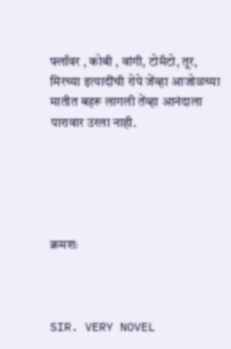फ्लॉवर , कोबी , वांगी, टोमॅटो, तूर, मिरच्या इत्यादींची रोपे जेंव्हा आजोळच्या मातीत बहरू लागली तेंव्हा आनंदाला पारावार उरला नाही.





क्रमशः



SIR. VERY NOVEL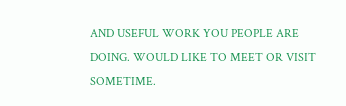AND USEFUL WORK YOU PEOPLE ARE DOING. WOULD LIKE TO MEET OR VISIT SOMETIME.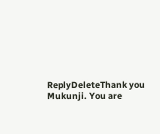ReplyDeleteThank you Mukunji. You are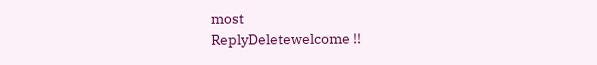most
ReplyDeletewelcome !!